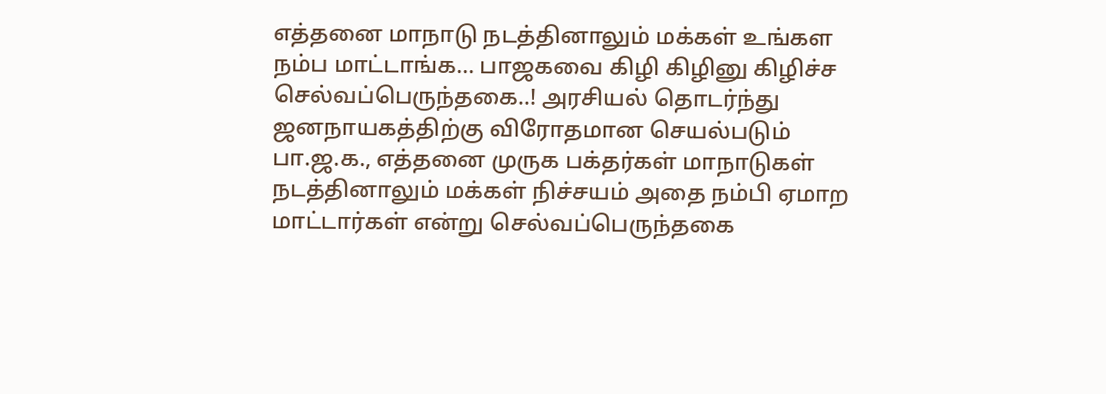எத்தனை மாநாடு நடத்தினாலும் மக்கள் உங்கள நம்ப மாட்டாங்க... பாஜகவை கிழி கிழினு கிழிச்ச செல்வப்பெருந்தகை..! அரசியல் தொடர்ந்து ஜனநாயகத்திற்கு விரோதமான செயல்படும் பா.ஜ.க., எத்தனை முருக பக்தர்கள் மாநாடுகள் நடத்தினாலும் மக்கள் நிச்சயம் அதை நம்பி ஏமாற மாட்டார்கள் என்று செல்வப்பெருந்தகை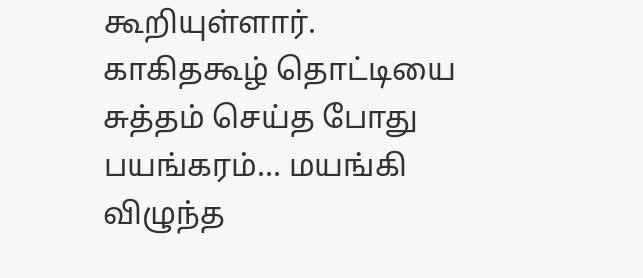கூறியுள்ளார்.
காகிதகூழ் தொட்டியை சுத்தம் செய்த போது பயங்கரம்... மயங்கி விழுந்த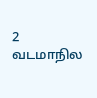2 வடமாநில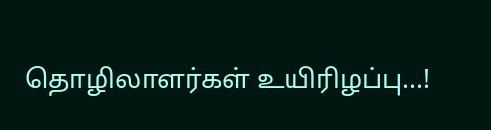தொழிலாளர்கள் உயிரிழப்பு...!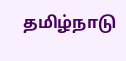தமிழ்நாடு